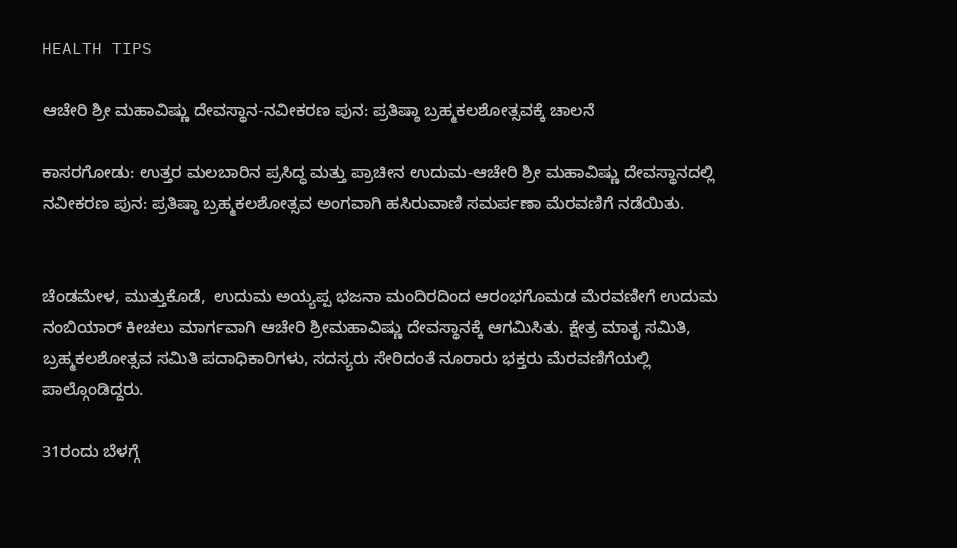HEALTH TIPS

ಆಚೇರಿ ಶ್ರೀ ಮಹಾವಿಷ್ಣು ದೇವಸ್ಥಾನ-ನವೀಕರಣ ಪುನ: ಪ್ರತಿಷ್ಠಾ ಬ್ರಹ್ಮಕಲಶೋತ್ಸವಕ್ಕೆ ಚಾಲನೆ

ಕಾಸರಗೋಡು: ಉತ್ತರ ಮಲಬಾರಿನ ಪ್ರಸಿದ್ಧ ಮತ್ತು ಪ್ರಾಚೀನ ಉದುಮ-ಆಚೇರಿ ಶ್ರೀ ಮಹಾವಿಷ್ಣು ದೇವಸ್ಥಾನದಲ್ಲಿ  ನವೀಕರಣ ಪುನ: ಪ್ರತಿಷ್ಠಾ ಬ್ರಹ್ಮಕಲಶೋತ್ಸವ ಅಂಗವಾಗಿ ಹಸಿರುವಾಣಿ ಸಮರ್ಪಣಾ ಮೆರವಣಿಗೆ ನಡೆಯಿತು.


ಚೆಂಡಮೇಳ, ಮುತ್ತುಕೊಡೆ,  ಉದುಮ ಅಯ್ಯಪ್ಪ ಭಜನಾ ಮಂದಿರದಿಂದ ಆರಂಭಗೊಮಡ ಮೆರವಣೀಗೆ ಉದುಮ ನಂಬಿಯಾರ್ ಕೀಚಲು ಮಾರ್ಗವಾಗಿ ಆಚೇರಿ ಶ್ರೀಮಹಾವಿಷ್ಣು ದೇವಸ್ಥಾನಕ್ಕೆ ಆಗಮಿಸಿತು. ಕ್ಷೇತ್ರ ಮಾತೃ ಸಮಿತಿ, ಬ್ರಹ್ಮಕಲಶೋತ್ಸವ ಸಮಿತಿ ಪದಾಧಿಕಾರಿಗಳು, ಸದಸ್ಯರು ಸೇರಿದಂತೆ ನೂರಾರು ಭಕ್ತರು ಮೆರವಣಿಗೆಯಲ್ಲಿ ಪಾಲ್ಗೊಂಡಿದ್ದರು.

31ರಂದು ಬೆಳಗ್ಗೆ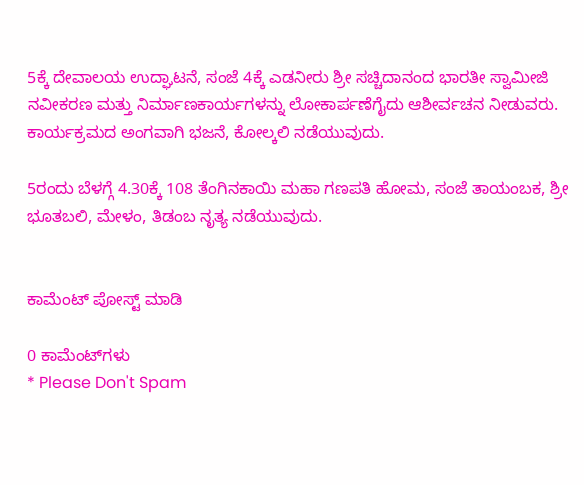5ಕ್ಕೆ ದೇವಾಲಯ ಉದ್ಘಾಟನೆ, ಸಂಜೆ 4ಕ್ಕೆ ಎಡನೀರು ಶ್ರೀ ಸಚ್ಚಿದಾನಂದ ಭಾರತೀ ಸ್ವಾಮೀಜಿ ನವೀಕರಣ ಮತ್ತು ನಿರ್ಮಾಣಕಾರ್ಯಗಳನ್ನು ಲೋಕಾರ್ಪಣೆಗೈದು ಆಶೀರ್ವಚನ ನೀಡುವರು. ಕಾರ್ಯಕ್ರಮದ ಅಂಗವಾಗಿ ಭಜನೆ, ಕೋಲ್ಕಲಿ ನಡೆಯುವುದು.

5ರಂದು ಬೆಳಗ್ಗೆ 4.30ಕ್ಕೆ 108 ತೆಂಗಿನಕಾಯಿ ಮಹಾ ಗಣಪತಿ ಹೋಮ, ಸಂಜೆ ತಾಯಂಬಕ, ಶ್ರೀ ಭೂತಬಲಿ, ಮೇಳಂ, ತಿಡಂಬ ನೃತ್ಯ ನಡೆಯುವುದು.


ಕಾಮೆಂಟ್‌‌ ಪೋಸ್ಟ್‌ ಮಾಡಿ

0 ಕಾಮೆಂಟ್‌ಗಳು
* Please Don't Spam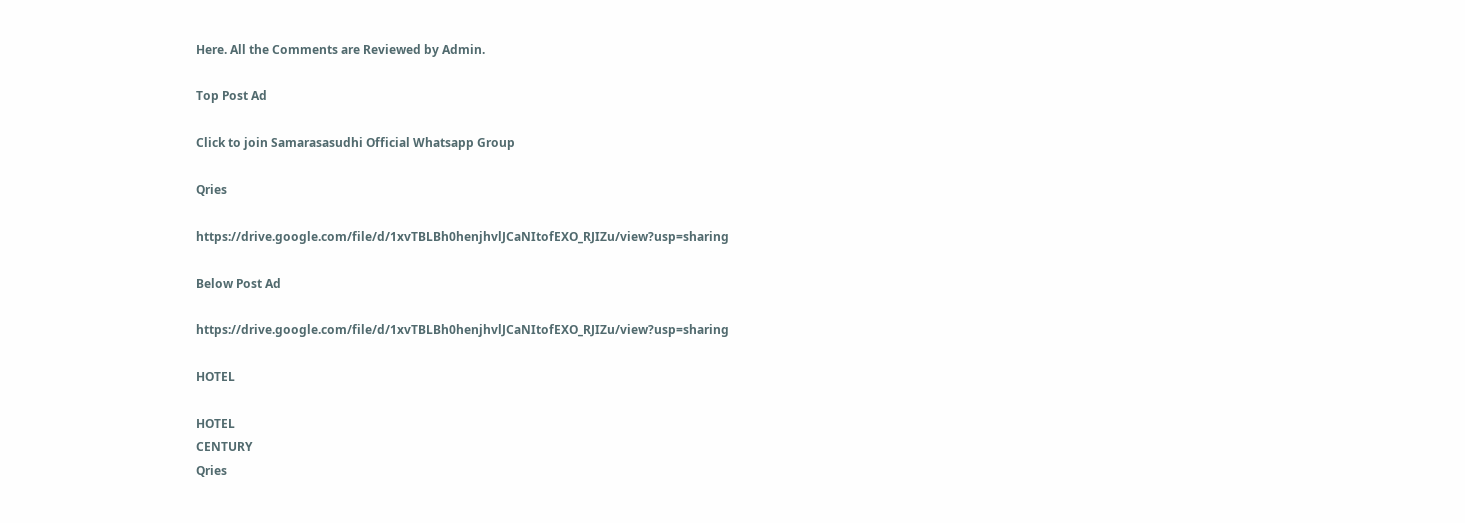Here. All the Comments are Reviewed by Admin.

Top Post Ad

Click to join Samarasasudhi Official Whatsapp Group

Qries

https://drive.google.com/file/d/1xvTBLBh0henjhvlJCaNItofEXO_RJIZu/view?usp=sharing

Below Post Ad

https://drive.google.com/file/d/1xvTBLBh0henjhvlJCaNItofEXO_RJIZu/view?usp=sharing

HOTEL

HOTEL
CENTURY
Qries